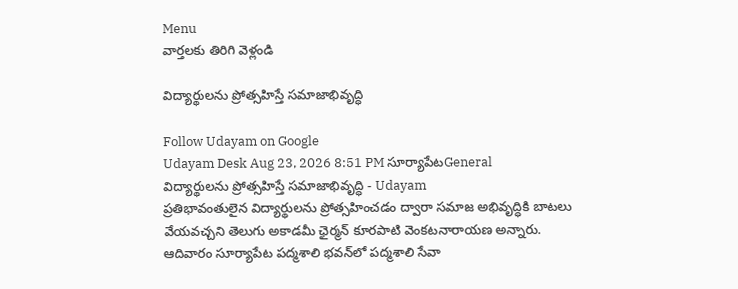Menu
వార్తలకు తిరిగి వెళ్లండి

విద్యార్థులను ప్రోత్సహిస్తే సమాజాభివృద్ధి

Follow Udayam on Google
Udayam Desk Aug 23, 2026 8:51 PM సూర్యాపేటGeneral
విద్యార్థులను ప్రోత్సహిస్తే సమాజాభివృద్ధి - Udayam
ప్రతిభావంతులైన విద్యార్థులను ప్రోత్సహించడం ద్వారా సమాజ అభివృద్ధికి బాటలు వేయవచ్చని తెలుగు అకాడమీ ఛైర్మన్ కూరపాటి వెంకటనారాయణ అన్నారు. ఆదివారం సూర్యాపేట పద్మశాలి భవన్‌లో పద్మశాలి సేవా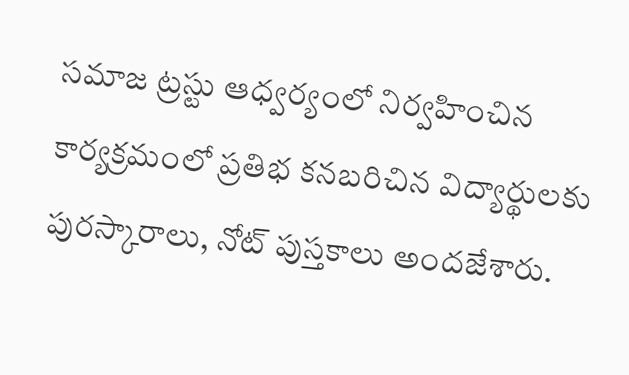సమాజ ట్రస్టు ఆధ్వర్యంలో నిర్వహించిన కార్యక్రమంలో ప్రతిభ కనబరిచిన విద్యార్థులకు పురస్కారాలు, నోట్ పుస్తకాలు అందజేశారు.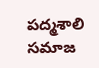పద్మశాలి సమాజ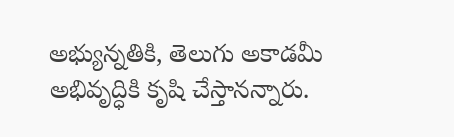అభ్యున్నతికి, తెలుగు అకాడమీ అభివృద్ధికి కృషి చేస్తానన్నారు.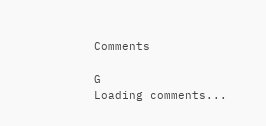Comments

G
Loading comments...